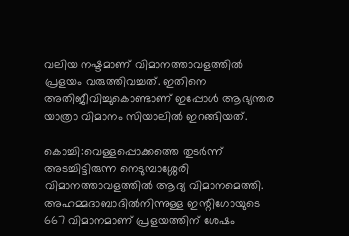വലിയ നഷ്ടമാണ് വിമാനത്താവളത്തില്‍ പ്രളയം വരുത്തിവച്ചത്. ഇതിനെ അതിജീവിച്ചുകൊണ്ടാണ് ഇപ്പോള്‍ ആഭ്യന്തര യാത്രാ വിമാനം സിയാലില്‍ ഇറങ്ങിയത്.

കൊച്ചി:വെള്ളപ്പൊക്കത്തെ തുടര്‍ന്ന് അടച്ചിട്ടിരുന്ന നെടുമ്പാശ്ശേരി വിമാനത്താവളത്തില്‍ ആദ്യ വിമാനമെത്തി. അഹമ്മദാബാദില്‍നിന്നുള്ള ഇന്റിഗോയുടെ 667 വിമാനമാണ് പ്രളയത്തിന് ശേഷം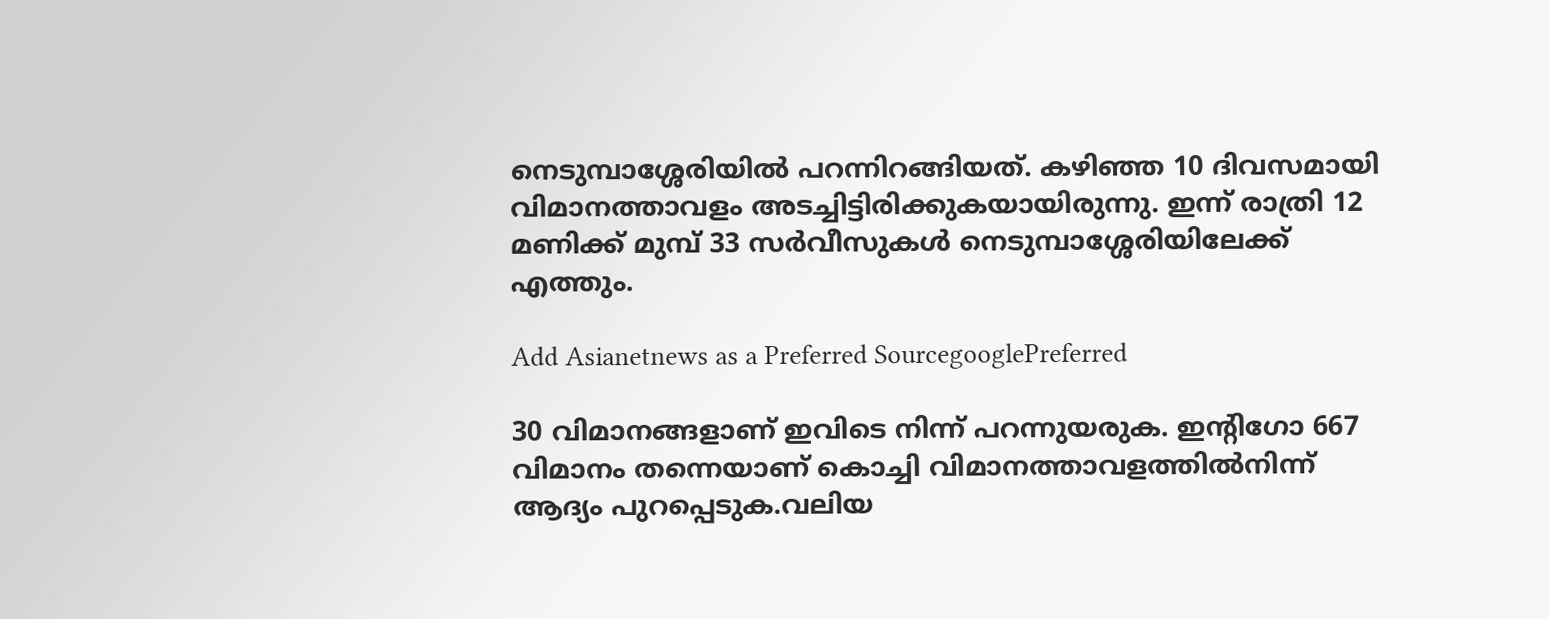നെടുമ്പാശ്ശേരിയില്‍ പറന്നിറങ്ങിയത്. കഴിഞ്ഞ 10 ദിവസമായി വിമാനത്താവളം അടച്ചിട്ടിരിക്കുകയായിരുന്നു. ഇന്ന് രാത്രി 12 മണിക്ക് മുമ്പ് 33 സര്‍വീസുകള്‍ നെടുമ്പാശ്ശേരിയിലേക്ക് എത്തും.

Add Asianetnews as a Preferred SourcegooglePreferred

30 വിമാനങ്ങളാണ് ഇവിടെ നിന്ന് പറന്നുയരുക. ഇന്റിഗോ 667 വിമാനം തന്നെയാണ് കൊച്ചി വിമാനത്താവളത്തില്‍നിന്ന് ആദ്യം പുറപ്പെടുക.വലിയ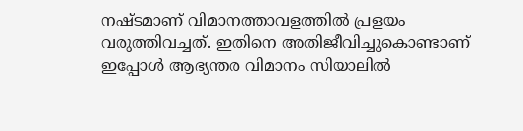നഷ്ടമാണ് വിമാനത്താവളത്തില്‍ പ്രളയം വരുത്തിവച്ചത്. ഇതിനെ അതിജീവിച്ചുകൊണ്ടാണ് ഇപ്പോള്‍ ആഭ്യന്തര വിമാനം സിയാലില്‍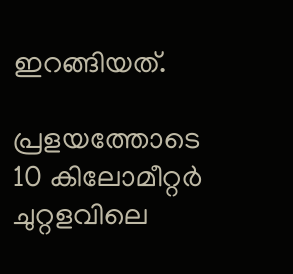ഇറങ്ങിയത്.

പ്രളയത്തോടെ 10 കിലോമീറ്റര്‍ ചുറ്റളവിലെ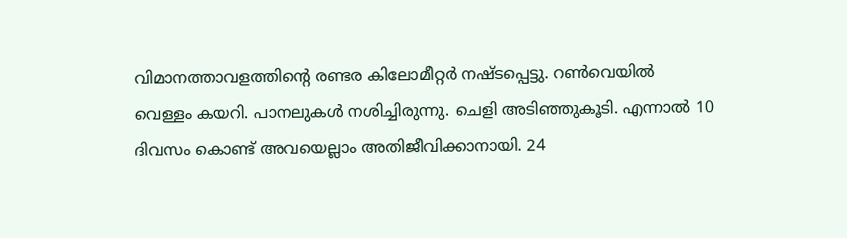വിമാനത്താവളത്തിന്റെ രണ്ടര കിലോമീറ്റര്‍ നഷ്ടപ്പെട്ടു. റണ്‍വെയില്‍ വെള്ളം കയറി. പാനലുകള്‍ നശിച്ചിരുന്നു. ചെളി അടിഞ്ഞുകൂടി. എന്നാല്‍ 10 ദിവസം കൊണ്ട് അവയെല്ലാം അതിജീവിക്കാനായി. 24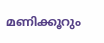മണിക്കൂറും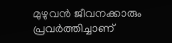മുഴുവന്‍ ജീവനക്കാരും പ്രവര്‍ത്തിച്ചാണ്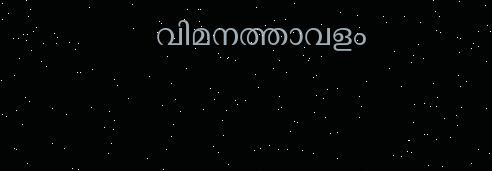വിമനത്താവളം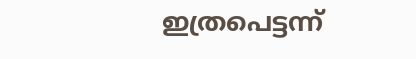ഇത്രപെട്ടന്ന്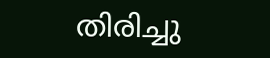തിരിച്ചു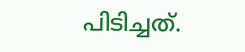പിടിച്ചത്.